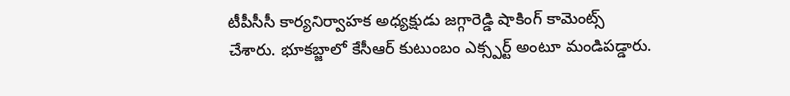టీపీసీసీ కార్యనిర్వాహక అధ్యక్షుడు జగ్గారెడ్డి షాకింగ్ కామెంట్స్ చేశారు. భూకబ్జాలో కేసీఆర్ కుటుంబం ఎక్స్పర్ట్ అంటూ మండిపడ్డారు.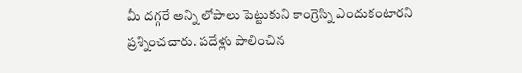మీ దగ్గరే అన్ని లోపాలు పెట్టుకుని కాంగ్రెస్ని ఎందుకంటారని ప్రశ్నించచారు. పదేళ్లు పాలించిన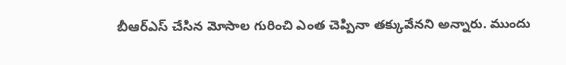బీఆర్ఎస్ చేసిన మోసాల గురించి ఎంత చెప్పినా తక్కువేనని అన్నారు. ముందు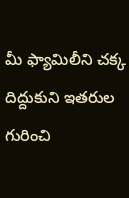మీ ఫ్యామిలీని చక్క దిద్దుకుని ఇతరుల గురించి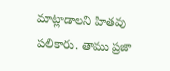మాట్లాడాలని హితవు పలికారు. తాము ప్రజా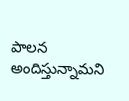పాలన అందిస్తున్నామని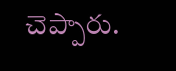చెప్పారు.